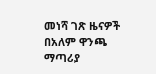መነሻ ገጽ ዜናዎች በአለም ዋንጫ ማጣሪያ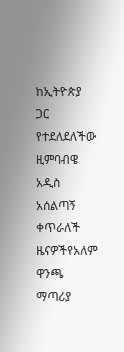ከኢትዮጵያ ጋር የተደለደለችው ዚምባብዌ አዲስ አሰልጣኝ ቀጥራለች
ዜናዎችየአለም ዋንጫ ማጣሪያ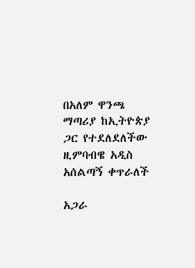በአለም ዋንጫ ማጣሪያ ከኢትዮጵያ ጋር የተደለደለችው ዚምባብዌ አዲስ አሰልጣኝ ቀጥራለች

አጋራ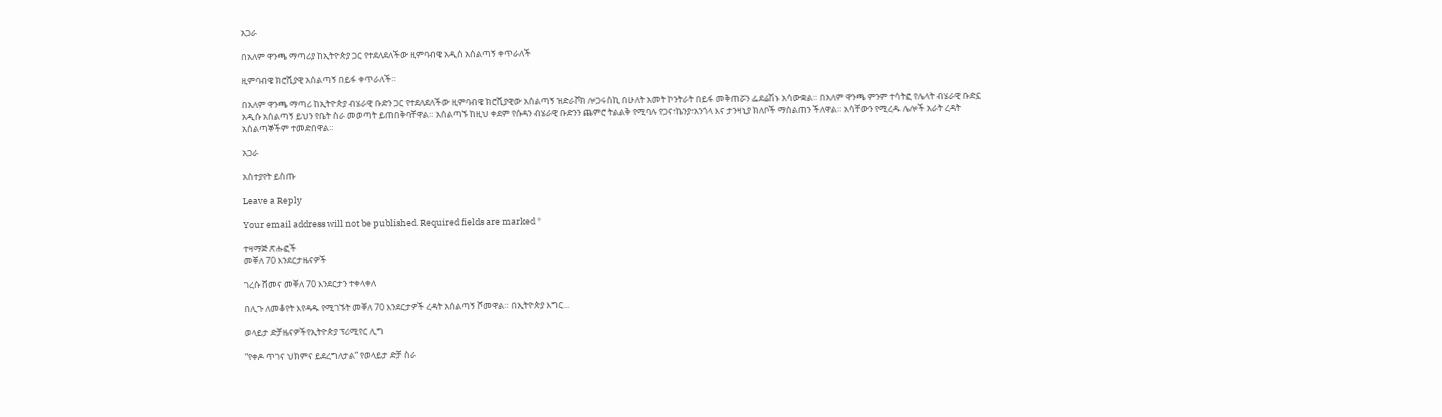አጋራ

በአለም ዋንጫ ማጣሪያ ከኢትዮጵያ ጋር የተደለደለችው ዚምባብዌ አዲስ አሰልጣኝ ቀጥራለች

ዚምባብዌ ክሮሺያዊ አሰልጣኝ በይፋ ቀጥራለች።

በአለም ዋንጫ ማጣሪ ከኢትዮጵያ ብሄራዊ ቡድን ጋር የተደለደለችው ዚምባብዌ ክሮሺያዊው አሰልጣኝ ዝድራቮክ ሎጋሩስኪ በሁለት አመት ኮንትራት በይፋ መቅጠሯን ፌደሬሽኑ አሳውቋል። በአለም ዋንጫ ምንም ተሳትፎ የሌላት ብሄራዊ ቡድኗ አዲሱ አሰልጣኝ ይህን የቤት ስራ መወጣት ይጠበቅባቸዋል። አሰልጣኙ ከዚህ ቀደም የሱዳን ብሄራዊ ቡድንን ጨምሮ ትልልቅ የሚባሉ የጋና፣ኬንያ፣አንጎላ እና ታንዛኒያ ክለቦች ማሰልጠን ችለዋል። አሳቸውን የሚረዱ ሌሎች አራት ረዳት አሰልጣኞችም ተመድበዋል።

አጋራ

አስተያየት ይስጡ

Leave a Reply

Your email address will not be published. Required fields are marked *

ተዛማጅ ጽሑፎች
መቐለ 70 እንደርታዜናዎች

ገረሱ ሸመና መቐለ 70 እንደርታን ተቀላቀለ

በሊጉ ለመቆየት እየዳዱ የሚገኙት መቐለ 70 እንደርታዎች ረዳት አሰልጣኝ ሾመዋል። በኢትዮጵያ እግር...

ወላይታ ድቻዜናዎችየኢትዮጵያ ፕሪሚየር ሊግ

“የቀዶ ጥገና ህክምና ይደረግለታል” የወላይታ ድቻ ስራ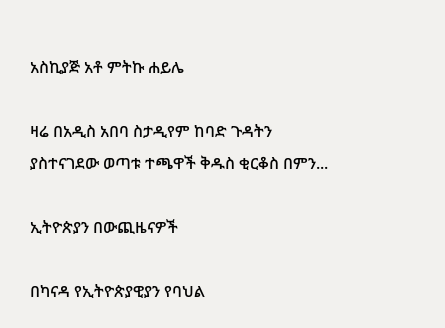አስኪያጅ አቶ ምትኩ ሐይሌ

ዛሬ በአዲስ አበባ ስታዲየም ከባድ ጉዳትን ያስተናገደው ወጣቱ ተጫዋች ቅዱስ ቂርቆስ በምን...

ኢትዮጵያን በውጪዜናዎች

በካናዳ የኢትዮጵያዊያን የባህል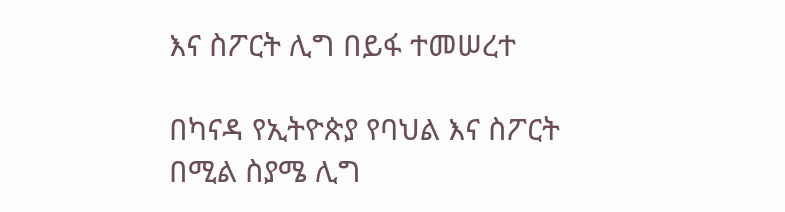እና ስፖርት ሊግ በይፋ ተመሠረተ

በካናዳ የኢትዮጵያ የባህል እና ስፖርት በሚል ስያሜ ሊግ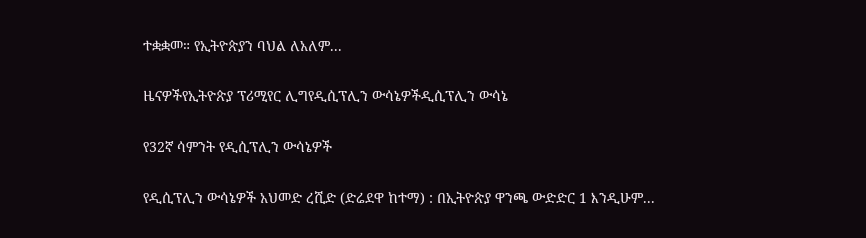ተቋቋመ። የኢትዮጵያን ባህል ለአለም...

ዜናዎችየኢትዮጵያ ፕሪሚየር ሊግየዲሲፕሊን ውሳኔዎችዲሲፕሊን ውሳኔ

የ32ኛ ሳምንት የዲሲፕሊን ውሳኔዎች

የዲሲፕሊን ውሳኔዎች አህመድ ረሺድ (ድሬደዋ ከተማ) : በኢትዮጵያ ዋንጫ ውድድር 1 እንዲሁም...